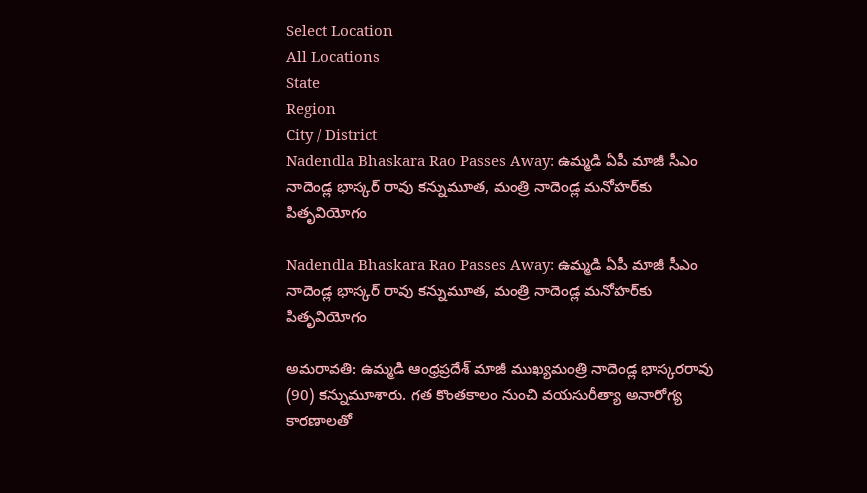Select Location
All Locations
State
Region
City / District
Nadendla Bhaskara Rao Passes Away: ఉమ్మడి ఏపీ మాజీ సీఎం నాదెండ్ల భాస్కర్ రావు కన్నుమూత, మంత్రి నాదెండ్ల మనోహర్‌కు పితృవియోగం

Nadendla Bhaskara Rao Passes Away: ఉమ్మడి ఏపీ మాజీ సీఎం నాదెండ్ల భాస్కర్ రావు కన్నుమూత, మంత్రి నాదెండ్ల మనోహర్‌కు పితృవియోగం

అమరావతి: ఉమ్మడి ఆంధ్రప్రదేశ్ మాజీ ముఖ్యమంత్రి నాదెండ్ల భాస్కరరావు (90) కన్నుమూశారు. గత కొంతకాలం నుంచి వయసురీత్యా అనారోగ్య కారణాలతో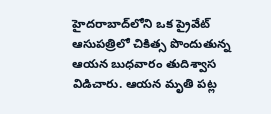హైదరాబాద్‌లోని ఒక ప్రైవేట్ ఆసుపత్రిలో చికిత్స పొందుతున్న ఆయన బుధవారం తుదిశ్వాస విడిచారు. ఆయన మృతి పట్ల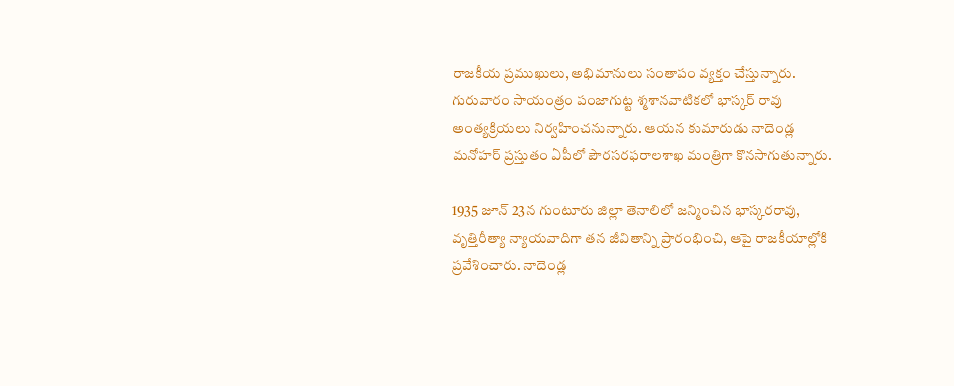రాజకీయ ప్రముఖులు, అభిమానులు సంతాపం వ్యక్తం చేస్తున్నారు. గురువారం సాయంత్రం పంజాగుట్ట శ్మశానవాటికలో భాస్కర్ రావు అంత్యక్రియలు నిర్వహించనున్నారు. ఆయన కుమారుడు నాదెండ్ల మనోహర్ ప్రస్తుతం ఏపీలో పౌరసరఫరాలశాఖ మంత్రిగా కొనసాగుతున్నారు.

1935 జూన్ 23న గుంటూరు జిల్లా తెనాలిలో జన్మించిన భాస్కరరావు, వృత్తిరీత్యా న్యాయవాదిగా తన జీవితాన్ని ప్రారంభించి, ఆపై రాజకీయాల్లోకి ప్రవేశించారు. నాదెండ్ల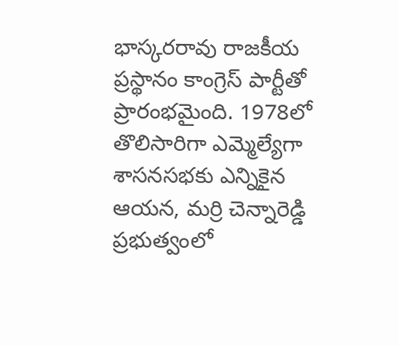భాస్కరరావు రాజకీయ ప్రస్థానం కాంగ్రెస్ పార్టీతో ప్రారంభమైంది. 1978లో తొలిసారిగా ఎమ్మెల్యేగా శాసనసభకు ఎన్నికైన ఆయన, మర్రి చెన్నారెడ్డి ప్రభుత్వంలో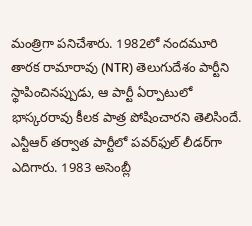మంత్రిగా పనిచేశారు. 1982లో నందమూరి తారక రామారావు (NTR) తెలుగుదేశం పార్టీని స్థాపించినప్పుడు, ఆ పార్టీ ఏర్పాటులో భాస్కరరావు కీలక పాత్ర పోషించారని తెలిసిందే. ఎన్టీఆర్ తర్వాత పార్టీలో పవర్‌ఫుల్ లీడర్‌గా ఎదిగారు. 1983 అసెంబ్లీ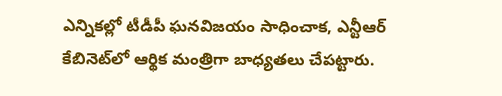ఎన్నికల్లో టీడీపీ ఘనవిజయం సాధించాక, ఎన్టీఆర్ కేబినెట్‌లో ఆర్థిక మంత్రిగా బాధ్యతలు చేపట్టారు.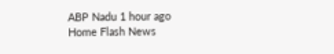ABP Nadu 1 hour ago
Home Flash News